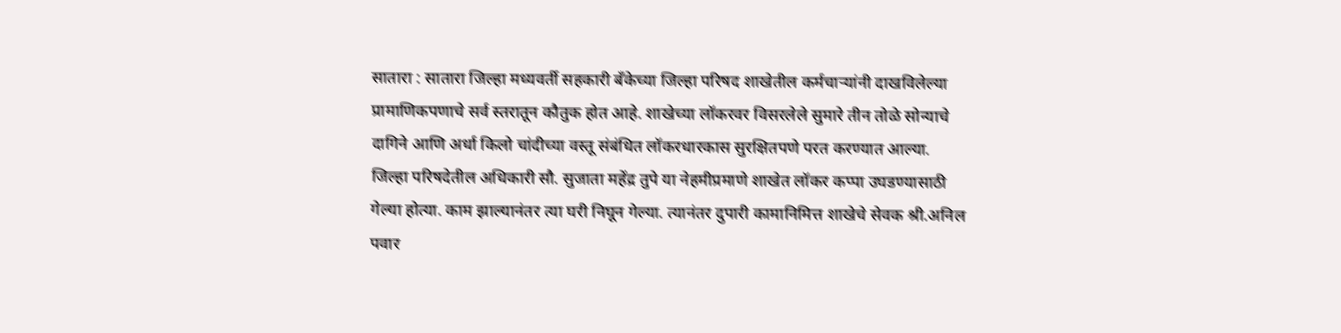सातारा : सातारा जिल्हा मध्यवर्ती सहकारी बँकेच्या जिल्हा परिषद शाखेतील कर्मचाऱ्यांनी दाखविलेल्या प्रामाणिकपणाचे सर्व स्तरातून कौतुक होत आहे. शाखेच्या लॉकरवर विसरलेले सुमारे तीन तोळे सोन्याचे दागिने आणि अर्धा किलो चांदीच्या वस्तू संबंधित लॉकरधारकास सुरक्षितपणे परत करण्यात आल्या.
जिल्हा परिषदेतील अधिकारी सौ. सुजाता महेंद्र तुपे या नेहमीप्रमाणे शाखेत लॉकर कप्पा उघडण्यासाठी गेल्या होत्या. काम झाल्यानंतर त्या घरी निघून गेल्या. त्यानंतर दुपारी कामानिमित्त शाखेचे सेवक श्री.अनिल पवार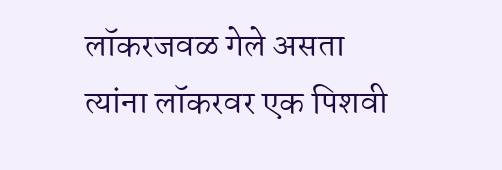लॉकरजवळ गेले असता त्यांना लॉकरवर एक पिशवी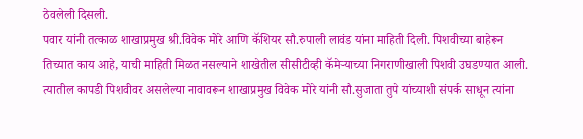ठेवलेली दिसली.
पवार यांनी तत्काळ शाखाप्रमुख श्री.विवेक मोरे आणि कॅशियर सौ.रुपाली लावंड यांना माहिती दिली. पिशवीच्या बाहेरून तिच्यात काय आहे, याची माहिती मिळत नसल्याने शाखेतील सीसीटीव्ही कॅमेऱ्याच्या निगराणीखाली पिशवी उघडण्यात आली. त्यातील कापडी पिशवीवर असलेल्या नावावरून शाखाप्रमुख विवेक मोरे यांनी सौ.सुजाता तुपे यांच्याशी संपर्क साधून त्यांना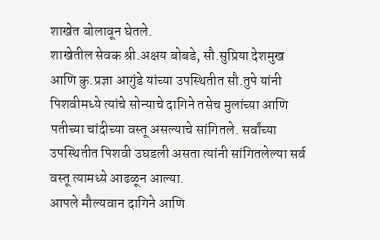शाखेत बोलावून घेतले.
शाखेतील सेवक श्री.अक्षय बोबडे, सौ.सुप्रिया देशमुख आणि कु.प्रज्ञा आगुंडे यांच्या उपस्थितीत सौ.तुपे यांनी पिशवीमध्ये त्यांचे सोन्याचे दागिने तसेच मुलांच्या आणि पतीच्या चांदीच्या वस्तू असल्याचे सांगितले. सर्वांच्या उपस्थितीत पिशवी उघडली असता त्यांनी सांगितलेल्या सर्व वस्तू त्यामध्ये आढळून आल्या.
आपले मौल्यवान दागिने आणि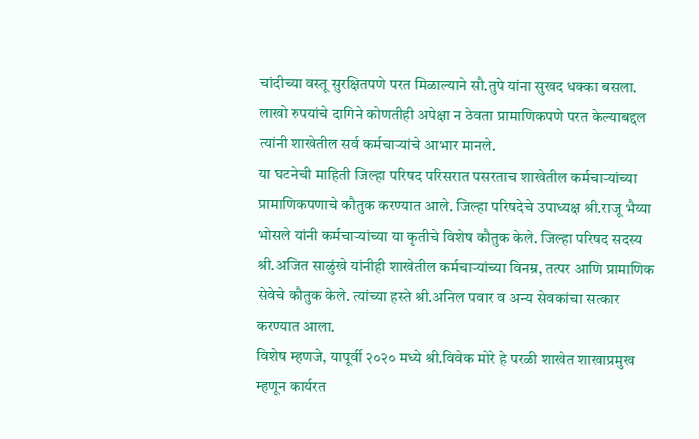चांदीच्या वस्तू सुरक्षितपणे परत मिळाल्याने सौ.तुपे यांना सुखद धक्का बसला. लाखो रुपयांचे दागिने कोणतीही अपेक्षा न ठेवता प्रामाणिकपणे परत केल्याबद्दल त्यांनी शाखेतील सर्व कर्मचाऱ्यांचे आभार मानले.
या घटनेची माहिती जिल्हा परिषद परिसरात पसरताच शाखेतील कर्मचाऱ्यांच्या प्रामाणिकपणाचे कौतुक करण्यात आले. जिल्हा परिषदेचे उपाध्यक्ष श्री.राजू भैय्या भोसले यांनी कर्मचाऱ्यांच्या या कृतीचे विशेष कौतुक केले. जिल्हा परिषद सदस्य श्री.अजित साळुंखे यांनीही शाखेतील कर्मचाऱ्यांच्या विनम्र, तत्पर आणि प्रामाणिक सेवेचे कौतुक केले. त्यांच्या हस्ते श्री.अनिल पवार व अन्य सेवकांचा सत्कार करण्यात आला.
विशेष म्हणजे, यापूर्वी २०२० मध्ये श्री.विवेक मोरे हे परळी शाखेत शाखाप्रमुख म्हणून कार्यरत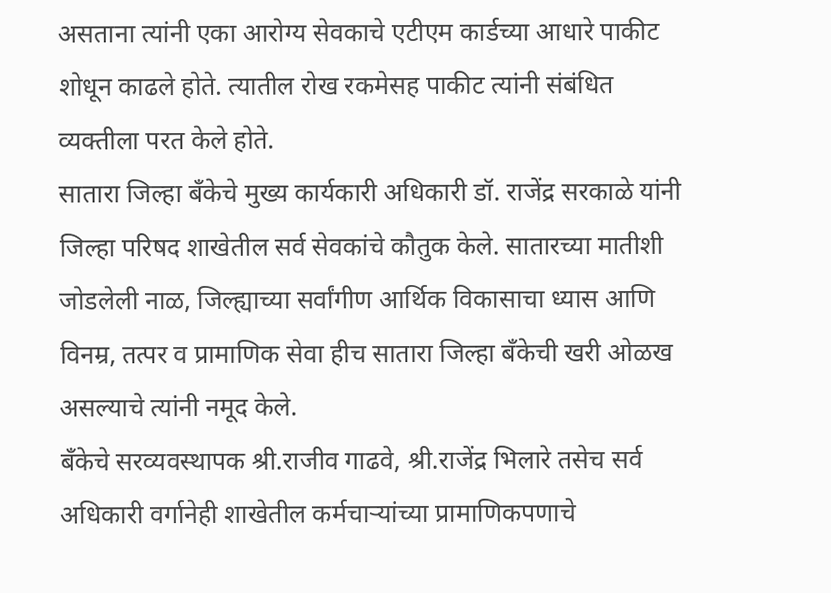असताना त्यांनी एका आरोग्य सेवकाचे एटीएम कार्डच्या आधारे पाकीट शोधून काढले होते. त्यातील रोख रकमेसह पाकीट त्यांनी संबंधित व्यक्तीला परत केले होते.
सातारा जिल्हा बँकेचे मुख्य कार्यकारी अधिकारी डॉ. राजेंद्र सरकाळे यांनी जिल्हा परिषद शाखेतील सर्व सेवकांचे कौतुक केले. सातारच्या मातीशी जोडलेली नाळ, जिल्ह्याच्या सर्वांगीण आर्थिक विकासाचा ध्यास आणि विनम्र, तत्पर व प्रामाणिक सेवा हीच सातारा जिल्हा बँकेची खरी ओळख असल्याचे त्यांनी नमूद केले.
बँकेचे सरव्यवस्थापक श्री.राजीव गाढवे, श्री.राजेंद्र भिलारे तसेच सर्व अधिकारी वर्गानेही शाखेतील कर्मचाऱ्यांच्या प्रामाणिकपणाचे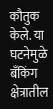कौतुक केले. या घटनेमुळे बँकिंग क्षेत्रातील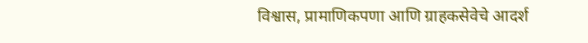विश्वास, प्रामाणिकपणा आणि ग्राहकसेवेचे आदर्श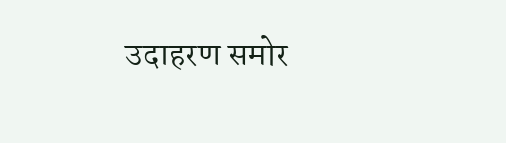उदाहरण समोर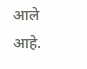आले आहे.